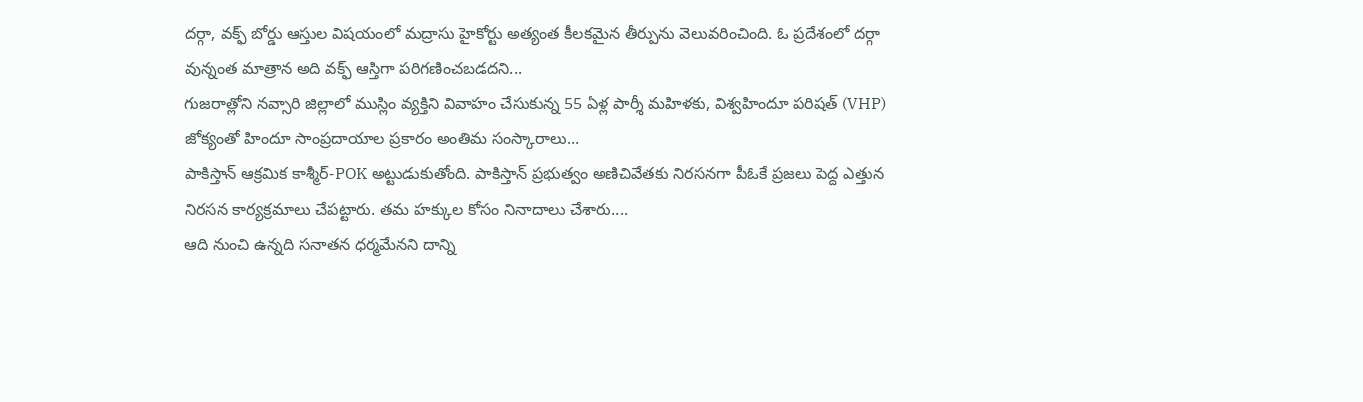దర్గా, వక్ఫ్ బోర్డు ఆస్తుల విషయంలో మద్రాసు హైకోర్టు అత్యంత కీలకమైన తీర్పును వెలువరించింది. ఓ ప్రదేశంలో దర్గా వున్నంత మాత్రాన అది వక్ఫ్ ఆస్తిగా పరిగణించబడదని...
గుజరాత్లోని నవ్సారి జిల్లాలో ముస్లిం వ్యక్తిని వివాహం చేసుకున్న 55 ఏళ్ల పార్శీ మహిళకు, విశ్వహిందూ పరిషత్ (VHP) జోక్యంతో హిందూ సాంప్రదాయాల ప్రకారం అంతిమ సంస్కారాలు...
పాకిస్తాన్ ఆక్రమిక కాశ్మీర్-POK అట్టుడుకుతోంది. పాకిస్తాన్ ప్రభుత్వం అణిచివేతకు నిరసనగా పీఓకే ప్రజలు పెద్ద ఎత్తున నిరసన కార్యక్రమాలు చేపట్టారు. తమ హక్కుల కోసం నినాదాలు చేశారు....
ఆది నుంచి ఉన్నది సనాతన ధర్మమేనని దాన్ని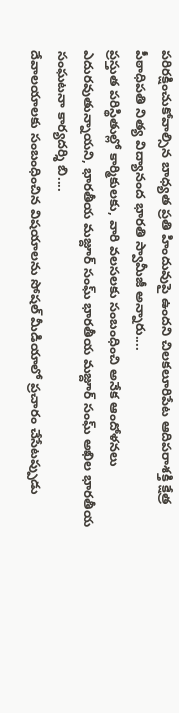పరిరక్షించుకోవాల్సిన బాధ్యత ప్రతి హిందువుపై ఉందని చిలకలూరిపేట ఆదిపరాశక్తి క్షేత్ర పీఠాధిపతి నిత్య విద్యానంద భారతి స్వామీజీ అన్నారు....
ప్రస్తుత పరిస్థితుల్లో కార్మికులకు, వారి వలసలకు సంబంధించి అనేక ఆందోళనలు ఎదురవుతున్నాయని, భారతీయ మజ్దూర్ సంఘ్ భారతీయ మజ్దూర్ సంఘ్ అఖిల భారతీయ సంఘటనా కార్యదర్శి బి....
దేవాలయాలకు సంబంధించిన విషయాలను సోషల్ మీడియాలో ప్రచారం చేసేటప్పుడు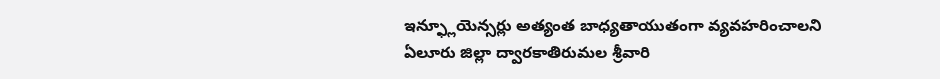ఇన్ఫ్లూయెన్సర్లు అత్యంత బాధ్యతాయుతంగా వ్యవహరించాలని ఏలూరు జిల్లా ద్వారకాతిరుమల శ్రీవారి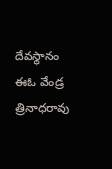దేవస్థానం ఈఓ వేండ్ర త్రినాధరావు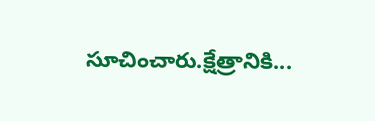సూచించారు.క్షేత్రానికి...